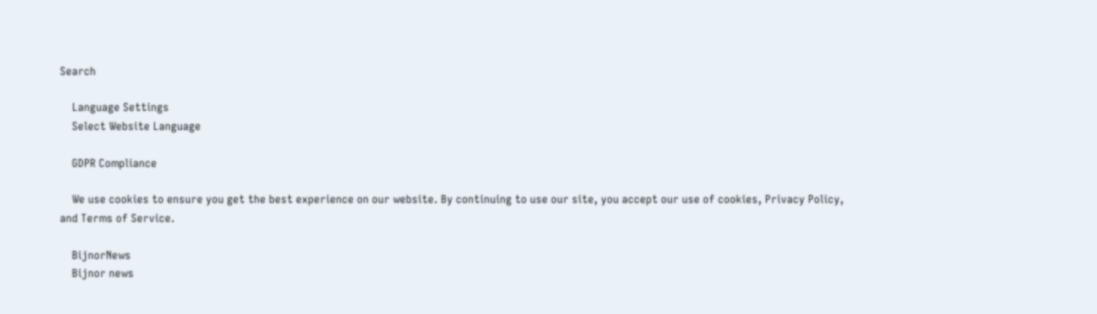Search

    Language Settings
    Select Website Language

    GDPR Compliance

    We use cookies to ensure you get the best experience on our website. By continuing to use our site, you accept our use of cookies, Privacy Policy, and Terms of Service.

    BijnorNews
    Bijnor news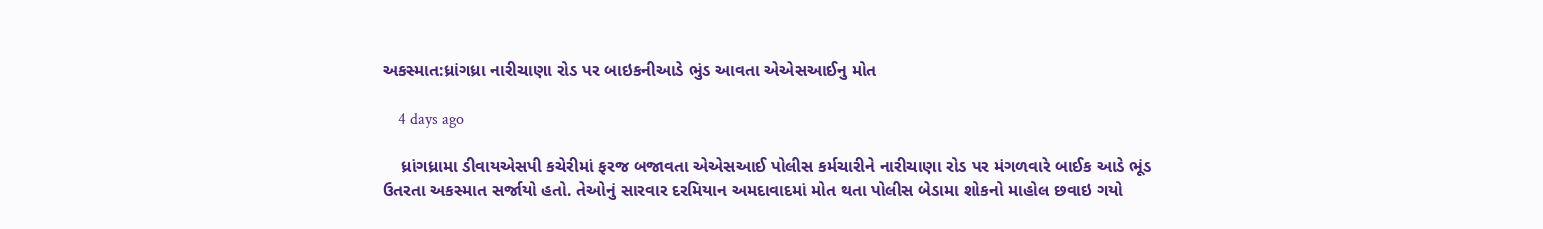અકસ્માત:ધ્રાંગધ્રા નારીચાણા રોડ પર બાઇકનીઆડે ભુંડ આવતા એએસઆઈનુ મોત

    4 days ago

    ધ્રાંગધ્રામા ડીવાયએસપી કચેરીમાં ફરજ બજાવતા એએસઆઈ પોલીસ કર્મચારીને નારીચાણા રોડ પર મંગળવારે બાઈક આડે ભૂંડ ઉતરતા અકસ્માત સર્જાયો હતો. તેઓનું સારવાર દરમિયાન અમદાવાદમાં મોત થતા પોલીસ બેડામા શોકનો માહોલ છવાઇ ગયો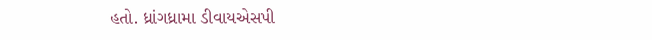હતો. ધ્રાંગધ્રામા ડીવાયએસપી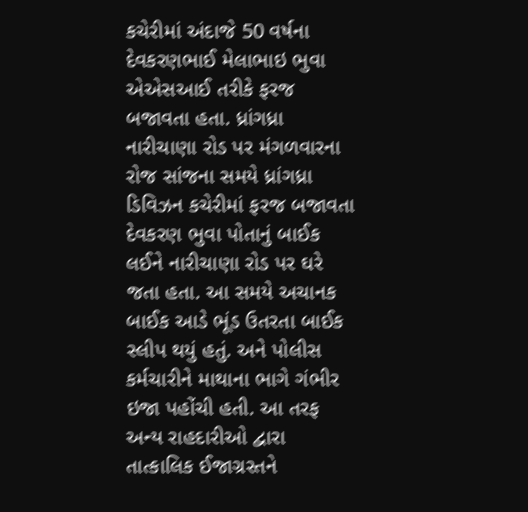કચેરીમાં અંદાજે 50 વર્ષના દેવકરણભાઈ મેલાભાઇ ભુવા એએસઆઈ તરીકે ફરજ બજાવતા હતા. ધ્રાંગધ્રા નારીચાણા રોડ પર મંગળવારના રોજ સાંજના સમયે ધ્રાંગધ્રા ડિવિઝન કચેરીમાં ફરજ બજાવતા દેવકરણ ભુવા પોતાનું બાઈક લઈને નારીચાણા રોડ પર ઘરે જતા હતા. આ સમયે અચાનક બાઈક આડે ભૂંડ ઉતરતા બાઈક સ્લીપ થયું હતું. અને પોલીસ કર્મચારીને માથાના ભાગે ગંભીર ઇજા પહોંચી હતી. આ તરફ અન્ય રાહદારીઓ દ્વારા તાત્કાલિક ઈજાગ્રસ્તને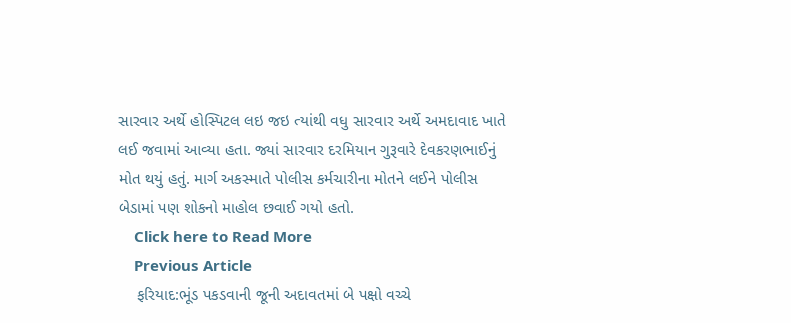સારવાર અર્થે હોસ્પિટલ લઇ જઇ ત્યાંથી વધુ સારવાર અર્થે અમદાવાદ ખાતે લઈ જવામાં આવ્યા હતા. જ્યાં સારવાર દરમિયાન ગુરૂવારે દેવકરણભાઈનું મોત થયું હતું. માર્ગ અકસ્માતે પોલીસ કર્મચારીના મોતને લઈને પોલીસ બેડામાં પણ શોકનો માહોલ છવાઈ ગયો હતો.
    Click here to Read More
    Previous Article
    ફરિયાદ:ભૂંડ પકડવાની જૂની અદાવતમાં બે પક્ષો વચ્ચે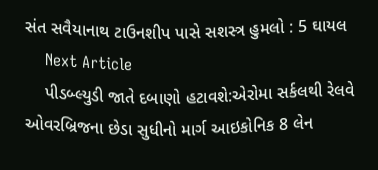સંત સવૈયાનાથ ટાઉનશીપ પાસે સશસ્ત્ર હુમલો : 5 ઘાયલ
    Next Article
    પીડબ્લ્યુડી જાતે દબાણો હટાવશે:એરોમા સર્કલથી રેલવે ઓવરબ્રિજના છેડા સુધીનો માર્ગ આઇકોનિક 8 લેન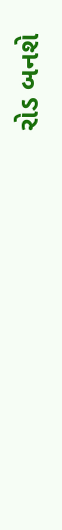રોડ બનશે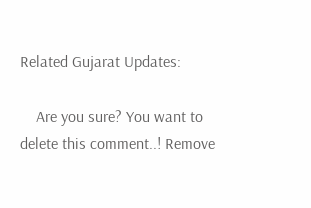Related Gujarat Updates:

    Are you sure? You want to delete this comment..! Remove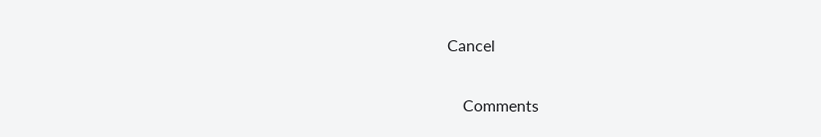Cancel

    Comments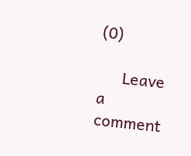(0)

      Leave a comment